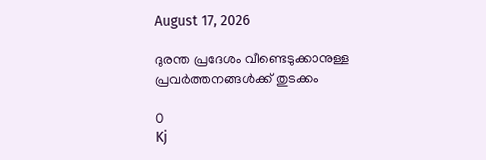August 17, 2026

ദുരന്ത പ്രദേശം വീണ്ടെടുക്കാനുള്ള പ്രവര്‍ത്തനങ്ങള്‍ക്ക് തുടക്കം

0
Kj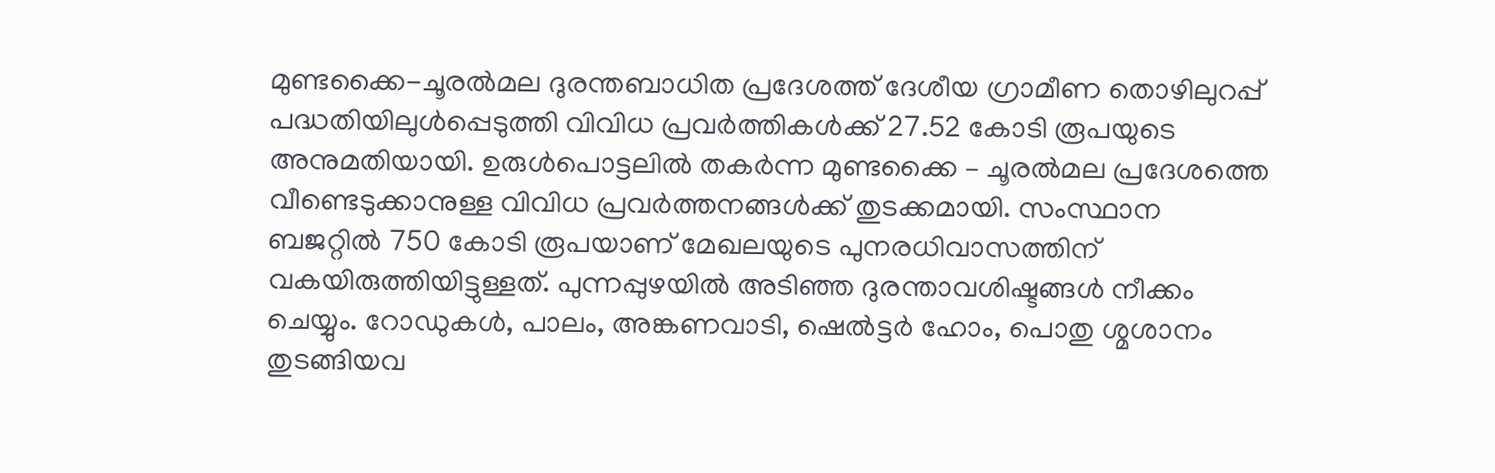മുണ്ടക്കൈ-ചൂരല്‍മല ദുരന്തബാധിത പ്രദേശത്ത് ദേശീയ ഗ്രാമീണ തൊഴിലുറപ്പ് പദ്ധതിയിലുള്‍പ്പെടുത്തി വിവിധ പ്രവര്‍ത്തികള്‍ക്ക് 27.52 കോടി രൂപയുടെ അനുമതിയായി. ഉരുള്‍പൊട്ടലില്‍ തകര്‍ന്ന മുണ്ടക്കൈ – ചൂരല്‍മല പ്രദേശത്തെ വീണ്ടെടുക്കാനുള്ള വിവിധ പ്രവര്‍ത്തനങ്ങള്‍ക്ക് തുടക്കമായി. സംസ്ഥാന ബജറ്റില്‍ 750 കോടി രൂപയാണ് മേഖലയുടെ പുനരധിവാസത്തിന് വകയിരുത്തിയിട്ടുള്ളത്. പുന്നപ്പുഴയില്‍ അടിഞ്ഞ ദുരന്താവശിഷ്ടങ്ങള്‍ നീക്കം ചെയ്യും. റോഡുകള്‍, പാലം, അങ്കണവാടി, ഷെല്‍ട്ടര്‍ ഹോം, പൊതു ശ്മശാനം തുടങ്ങിയവ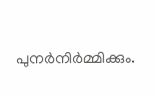പുനര്‍നിര്‍മ്മിക്കും.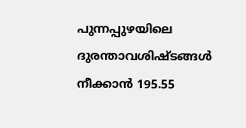പുന്നപ്പുഴയിലെ ദുരന്താവശിഷ്ടങ്ങള്‍ നീക്കാന്‍ 195.55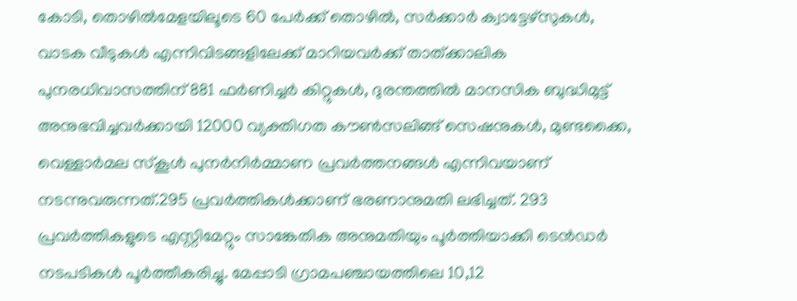കോടി, തൊഴില്‍മേളയിലൂടെ 60 പേര്‍ക്ക് തൊഴില്‍, സര്‍ക്കാര്‍ ക്വാട്ടേഴ്‌സുകള്‍, വാടക വീടുകള്‍ എന്നിവിടങ്ങളിലേക്ക് മാറിയവര്‍ക്ക് താത്ക്കാലിക പുനരധിവാസത്തിന് 881 ഫര്‍ണിച്ചര്‍ കിറ്റുകള്‍, ദുരന്തത്തില്‍ മാനസിക ബുദ്ധിമുട്ട് അനുഭവിച്ചവര്‍ക്കായി 12000 വ്യക്തിഗത കൗണ്‍സലിങ്ങ് സെഷനുകള്‍, മുണ്ടക്കൈ, വെള്ളാര്‍മല സ്‌കൂള്‍ പുനര്‍നിര്‍മ്മാണ പ്രവര്‍ത്തനങ്ങള്‍ എന്നിവയാണ് നടന്നുവരുന്നത്.295 പ്രവര്‍ത്തികള്‍ക്കാണ് ഭരണാനുമതി ലഭിച്ചത്. 293 പ്രവര്‍ത്തികളുടെ എസ്റ്റിമേറ്റും സാങ്കേതിക അനുമതിയും പൂര്‍ത്തിയാക്കി ടെന്‍ഡര്‍ നടപടികള്‍ പൂര്‍ത്തീകരിച്ചു. മേപ്പാടി ഗ്രാമപഞ്ചായത്തിലെ 10,12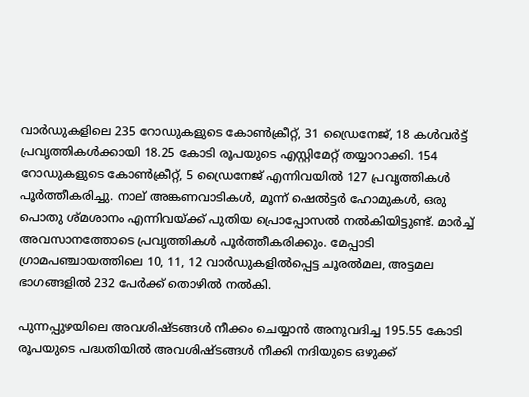വാര്‍ഡുകളിലെ 235 റോഡുകളുടെ കോണ്‍ക്രീറ്റ്, 31 ഡ്രൈനേജ്, 18 കള്‍വര്‍ട്ട് പ്രവൃത്തികള്‍ക്കായി 18.25 കോടി രൂപയുടെ എസ്റ്റിമേറ്റ് തയ്യാറാക്കി. 154 റോഡുകളുടെ കോണ്‍ക്രീറ്റ്, 5 ഡ്രൈനേജ് എന്നിവയില്‍ 127 പ്രവൃത്തികള്‍ പൂര്‍ത്തീകരിച്ചു. നാല് അങ്കണവാടികള്‍, മൂന്ന് ഷെല്‍ട്ടര്‍ ഹോമുകള്‍, ഒരു പൊതു ശ്മശാനം എന്നിവയ്ക്ക് പുതിയ പ്രൊപ്പോസല്‍ നല്‍കിയിട്ടുണ്ട്. മാര്‍ച്ച് അവസാനത്തോടെ പ്രവൃത്തികള്‍ പൂര്‍ത്തീകരിക്കും. മേപ്പാടി ഗ്രാമപഞ്ചായത്തിലെ 10, 11, 12 വാര്‍ഡുകളില്‍പ്പെട്ട ചൂരല്‍മല, അട്ടമല ഭാഗങ്ങളില്‍ 232 പേര്‍ക്ക് തൊഴില്‍ നല്‍കി.

പുന്നപ്പുഴയിലെ അവശിഷ്ടങ്ങള്‍ നീക്കം ചെയ്യാന്‍ അനുവദിച്ച 195.55 കോടി രൂപയുടെ പദ്ധതിയില്‍ അവശിഷ്ടങ്ങള്‍ നീക്കി നദിയുടെ ഒഴുക്ക്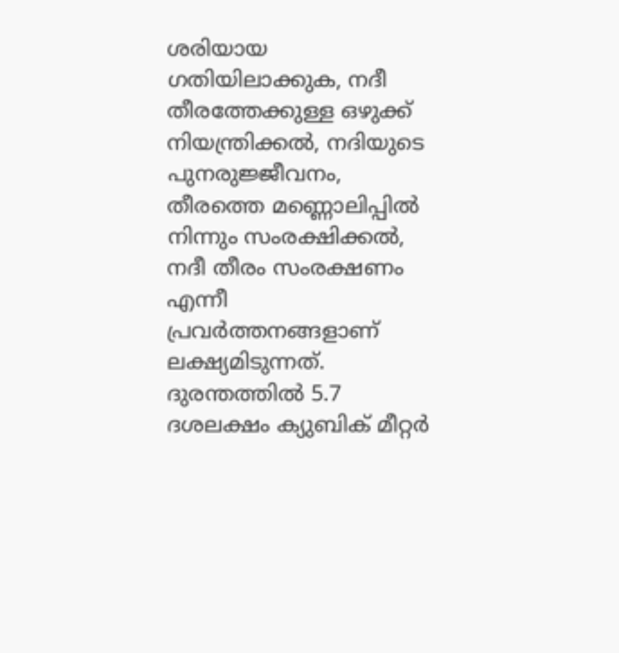ശരിയായ ഗതിയിലാക്കുക, നദീ തീരത്തേക്കുള്ള ഒഴുക്ക് നിയന്ത്രിക്കല്‍, നദിയുടെ പുനരുജ്ജീവനം, തീരത്തെ മണ്ണൊലിപ്പില്‍ നിന്നും സംരക്ഷിക്കല്‍, നദീ തീരം സംരക്ഷണം എന്നീ പ്രവര്‍ത്തനങ്ങളാണ് ലക്ഷ്യമിടുന്നത്. ദുരന്തത്തില്‍ 5.7 ദശലക്ഷം ക്യുബിക് മീറ്റര്‍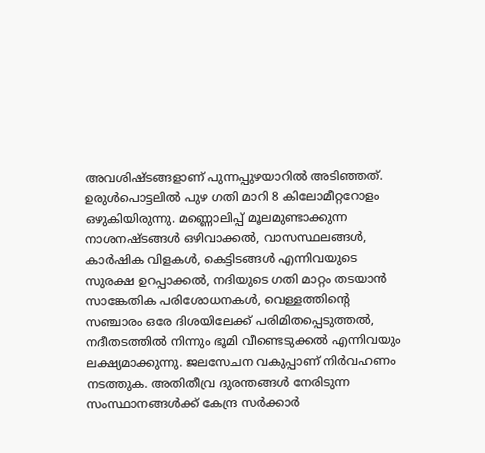അവശിഷ്ടങ്ങളാണ് പുന്നപ്പുഴയാറില്‍ അടിഞ്ഞത്. ഉരുള്‍പൊട്ടലില്‍ പുഴ ഗതി മാറി 8 കിലോമീറ്ററോളം ഒഴുകിയിരുന്നു. മണ്ണൊലിപ്പ് മൂലമുണ്ടാക്കുന്ന നാശനഷ്ടങ്ങള്‍ ഒഴിവാക്കല്‍, വാസസ്ഥലങ്ങള്‍, കാര്‍ഷിക വിളകള്‍, കെട്ടിടങ്ങള്‍ എന്നിവയുടെ സുരക്ഷ ഉറപ്പാക്കല്‍, നദിയുടെ ഗതി മാറ്റം തടയാന്‍ സാങ്കേതിക പരിശോധനകള്‍, വെള്ളത്തിന്റെ സഞ്ചാരം ഒരേ ദിശയിലേക്ക് പരിമിതപ്പെടുത്തല്‍, നദീതടത്തില്‍ നിന്നും ഭൂമി വീണ്ടെടുക്കല്‍ എന്നിവയും ലക്ഷ്യമാക്കുന്നു. ജലസേചന വകുപ്പാണ് നിര്‍വഹണം നടത്തുക. അതിതീവ്ര ദുരന്തങ്ങള്‍ നേരിടുന്ന സംസ്ഥാനങ്ങള്‍ക്ക് കേന്ദ്ര സര്‍ക്കാര്‍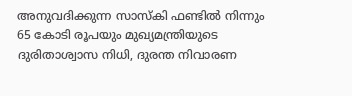അനുവദിക്കുന്ന സാസ്‌കി ഫണ്ടില്‍ നിന്നും 65 കോടി രൂപയും മുഖ്യമന്ത്രിയുടെ ദുരിതാശ്വാസ നിധി, ദുരന്ത നിവാരണ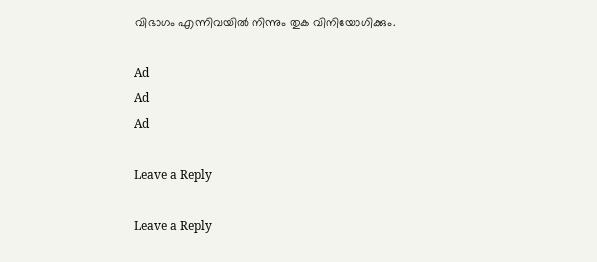വിഭാഗം എന്നിവയില്‍ നിന്നും തുക വിനിയോഗിക്കും.

Ad
Ad
Ad

Leave a Reply

Leave a Reply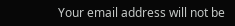Your email address will not be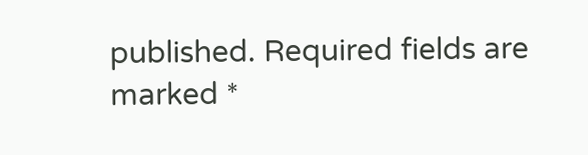published. Required fields are marked *